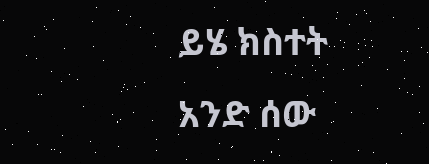ይሄ ክስተት አንድ ሰው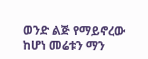ወንድ ልጅ የማይኖረው ከሆነ መሬቱን ማን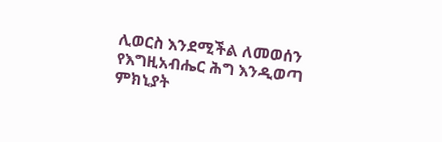ሊወርስ እንደሚችል ለመወሰን የእግዚአብሔር ሕግ እንዲወጣ ምክኒያት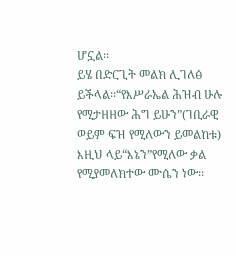ሆኗል፡፡
ይሄ በድርጊት መልክ ሊገለፅ ይችላል፡፡“የእሥራኤል ሕዝብ ሁሉ የሚታዘዘው ሕግ ይሁን”(ገቢራዊ ወይም ፍዝ የሚለውን ይመልከቱ)
እዚህ ላይ“እኔን”የሚለው ቃል የሚያመለክተው ሙሴን ነው፡፡